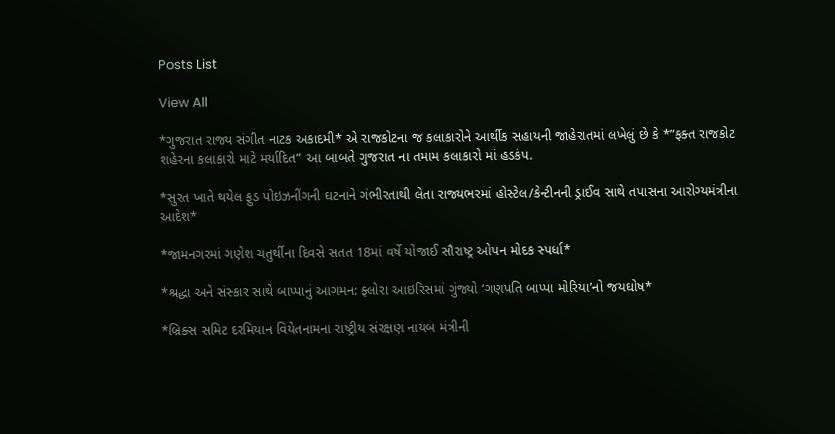Posts List

View All

*ગુજરાત રાજ્ય સંગીત નાટક અકાદમી* એ રાજકોટના જ કલાકારોને આર્થીક સહાયની જાહેરાતમાં લખેલું છે કે *”ફક્ત રાજકોટ શહેરના કલાકારો માટે મર્યાદિત” આ બાબતે ગુજરાત ના તમામ કલાકારો માં હડકંપ.

*સુરત ખાતે થયેલ ફુડ પોઇઝનીંગની ઘટનાને ગંભીરતાથી લેતા રાજ્યભરમાં હોસ્ટેલ/કેન્ટીનની ડ્રાઈવ સાથે તપાસના આરોગ્યમંત્રીના આદેશ*

*જામનગરમાં ગણેશ ચતુર્થીના દિવસે સતત 18માં વર્ષે યોજાઈ સૌરાષ્ટ્ર ઓપન મોદક સ્પર્ધા*

*શ્રદ્ધા અને સંસ્કાર સાથે બાપ્પાનું આગમન: ફ્લોરા આઇરિસમાં ગુંજ્યો ‘ગણપતિ બાપ્પા મોરિયા’નો જયઘોષ*

*બ્રિક્સ સમિટ દરમિયાન વિયેતનામના રાષ્ટ્રીય સંરક્ષણ નાયબ મંત્રીની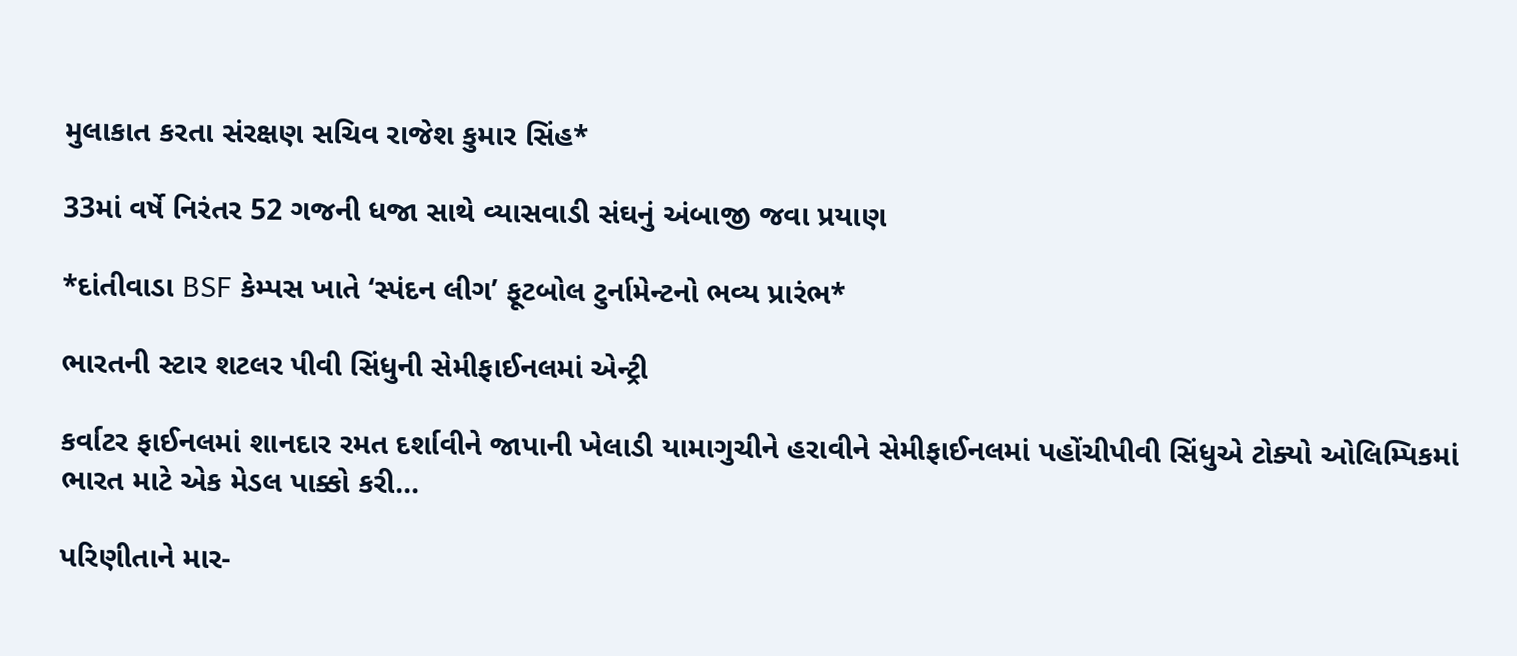મુલાકાત કરતા સંરક્ષણ સચિવ રાજેશ કુમાર સિંહ*

33માં વર્ષે નિરંતર 52 ગજની ધજા સાથે વ્યાસવાડી સંઘનું અંબાજી જવા પ્રયાણ

*દાંતીવાડા BSF કેમ્પસ ખાતે ‘સ્પંદન લીગ’ ફૂટબોલ ટુર્નામેન્ટનો ભવ્ય પ્રારંભ*

ભારતની સ્ટાર શટલર પીવી સિંધુની સેમીફાઈનલમાં એન્ટ્રી

કર્વાટર ફાઈનલમાં શાનદાર રમત દર્શાવીને જાપાની ખેલાડી યામાગુચીને હરાવીને સેમીફાઈનલમાં પહોંચીપીવી સિંધુએ ટોક્યો ઓલિમ્પિકમાં ભારત માટે એક મેડલ પાક્કો કરી…

પરિણીતાને માર-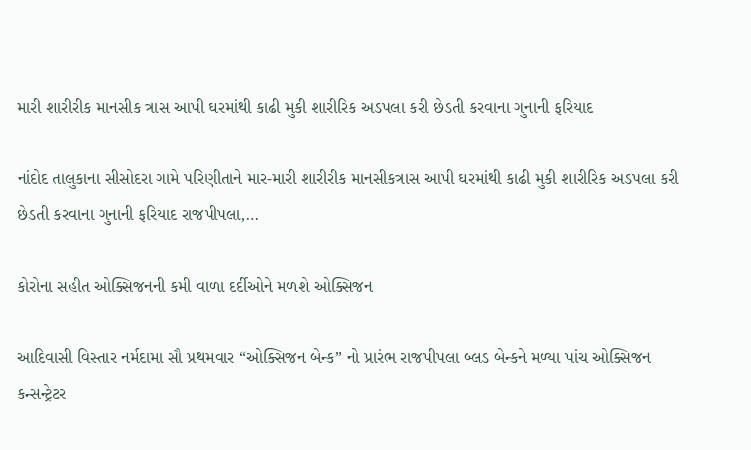મારી શારીરીક માનસીક ત્રાસ આપી ઘરમાંથી કાઢી મુકી શારીરિક અડપલા કરી છેડતી કરવાના ગુનાની ફરિયાદ

નાંદોદ તાલુકાના સીસોદરા ગામે પરિણીતાને માર-મારી શારીરીક માનસીકત્રાસ આપી ઘરમાંથી કાઢી મુકી શારીરિક અડપલા કરી છેડતી કરવાના ગુનાની ફરિયાદ રાજપીપલા,…

કોરોના સહીત ઓક્સિજનની કમી વાળા દર્દીઓને મળશે ઓક્સિજન

આદિવાસી વિસ્તાર નર્મદામા સૌ પ્રથમવાર “ઓક્સિજન બેન્ક” નો પ્રારંભ રાજપીપલા બ્લડ બેન્કને મળ્યા પાંચ ઓક્સિજન કન્સન્ટ્રેટર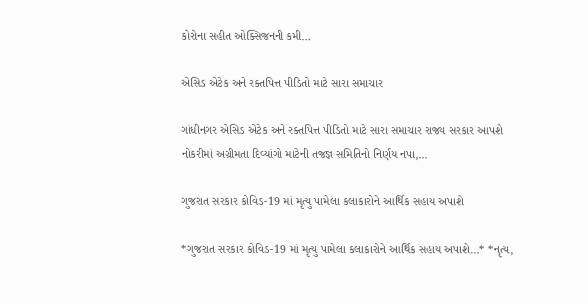કોરોના સહીત ઓક્સિજનની કમી…

એસિડ એટેક અને રક્તપિત્ત પીડિતો માટે સારા સમાચાર

ગાંધીનગર એસિડ એટેક અને રક્તપિત્ત પીડિતો માટે સારા સમાચાર રાજ્ય સરકાર આપશે નોકરીમાં અગ્રીમતા દિવ્યાંગો માટેની તજજ્ઞ સમિતિનો નિર્ણય નપા,…

ગુજરાત સરકાર કોવિડ-19 માં મૃત્યુ પામેલા કલાકારોને આર્થિક સહાય અપાશે

*ગુજરાત સરકાર કોવિડ-19 માં મૃત્યુ પામેલા કલાકારોને આર્થિક સહાય અપાશે…* *નૃત્ય,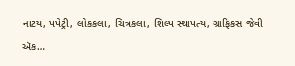નાટય, પપેટ્રી, લોકકલા, ચિત્રકલા, શિલ્પ સ્થાપત્ય, ગ્રાફિકસ જેવી ઍક…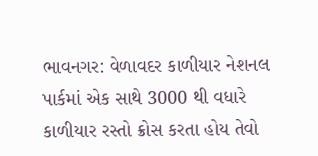ભાવનગર: વેળાવદર કાળીયાર નેશનલ પાર્કમાં એક સાથે 3000 થી વધારે કાળીયાર રસ્તો ક્રોસ કરતા હોય તેવો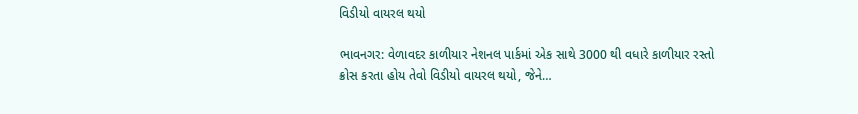વિડીયો વાયરલ થયો

ભાવનગર: વેળાવદર કાળીયાર નેશનલ પાર્કમાં એક સાથે 3000 થી વધારે કાળીયાર રસ્તો ક્રોસ કરતા હોય તેવો વિડીયો વાયરલ થયો, જેને…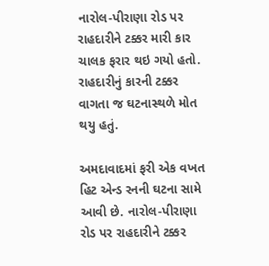નારોલ-પીરાણા રોડ પર રાહદારીને ટક્કર મારી કાર ચાલક ફરાર થઇ ગયો હતો. રાહદારીનું કારની ટક્કર વાગતા જ ઘટનાસ્થળે મોત થયુ હતું.

અમદાવાદમાં ફરી એક વખત હિટ એન્ડ રનની ઘટના સામે આવી છે. નારોલ-પીરાણા રોડ પર રાહદારીને ટક્કર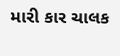મારી કાર ચાલક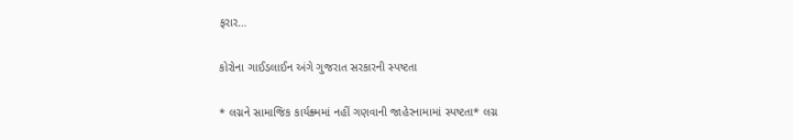ફરાર…

કોરોના ગાઈડલાઈન અંગે ગુજરાત સરકારની સ્પષ્ટતા

* લગ્નને સામાજિક કાર્યક્ર્મમાં નહીં ગણવાની જાહેરનામામાં સ્પષ્ટતા* લગ્ન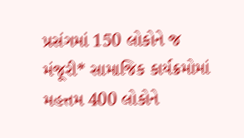પ્રસંગમાં 150 લોકોને જ મંજૂરી* સામાજિક કાર્યક્રમોમાં મહત્તમ 400 લોકોને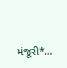મંજૂરી*…